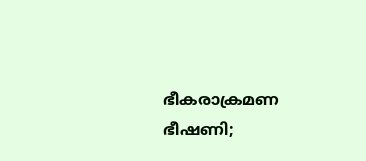ഭീകരാക്രമണ ഭീഷണി;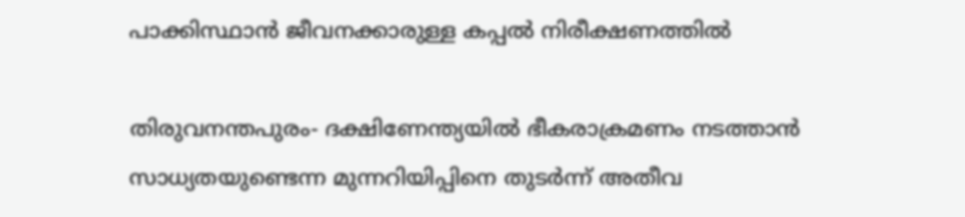പാക്കിസ്ഥാന്‍ ജീവനക്കാരുള്ള കപ്പല്‍ നിരീക്ഷണത്തില്‍

തിരുവനന്തപുരം- ദക്ഷിണേന്ത്യയില്‍ ഭീകരാക്രമണം നടത്താന്‍ സാധ്യതയുണ്ടെന്ന മുന്നറിയിപ്പിനെ തുടര്‍ന്ന് അതീവ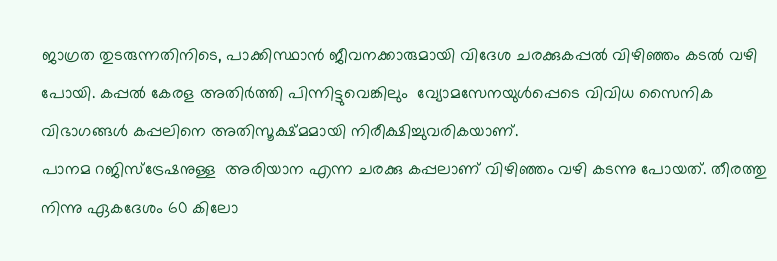ജാഗ്രത തുടരുന്നതിനിടെ, പാക്കിസ്ഥാന്‍ ജീവനക്കാരുമായി വിദേശ ചരക്കുകപ്പല്‍ വിഴിഞ്ഞം കടല്‍ വഴി പോയി. കപ്പല്‍ കേരള അതിര്‍ത്തി പിന്നിട്ടുവെങ്കിലും  വ്യോമസേനയുള്‍പ്പെടെ വിവിധ സൈനിക വിഭാഗങ്ങള്‍ കപ്പലിനെ അതിസൂക്ഷ്മമായി നിരീക്ഷിച്ചുവരികയാണ്.
പാനമ റജിസ്‌ട്രേഷനുള്ള  അരിയാന എന്ന ചരക്കു കപ്പലാണ് വിഴിഞ്ഞം വഴി കടന്നു പോയത്. തീരത്തു നിന്നു ഏകദേശം 60 കിലോ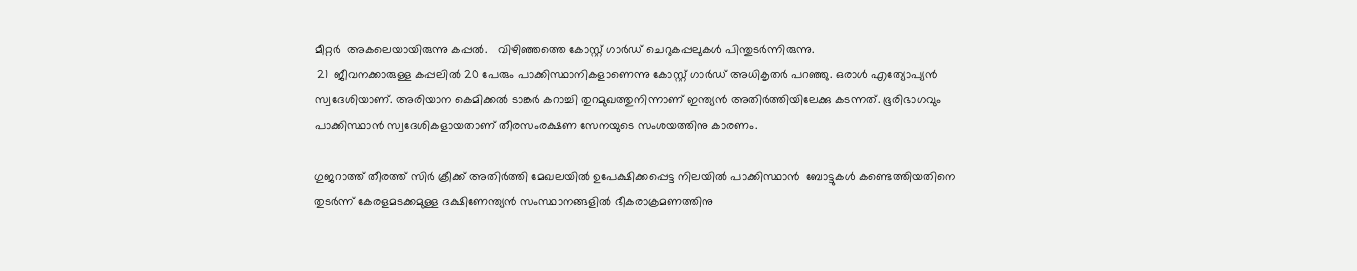മീറ്റര്‍  അകലെയായിരുന്നു കപ്പല്‍.   വിഴിഞ്ഞത്തെ കോസ്റ്റ് ഗാര്‍ഡ് ചെറുകപ്പലുകള്‍ പിന്തുടര്‍ന്നിരുന്നു.
 21  ജീവനക്കാരുള്ള കപ്പലില്‍ 20 പേരും പാക്കിസ്ഥാനികളാണെന്നു കോസ്റ്റ് ഗാര്‍ഡ് അധികൃതര്‍ പറഞ്ഞു. ഒരാള്‍ എത്യോപ്യന്‍ സ്വദേശിയാണ്. അരിയാന കെമിക്കല്‍ ടാങ്കര്‍ കറാച്ചി തുറമുഖത്തുനിന്നാണ് ഇന്ത്യന്‍ അതിര്‍ത്തിയിലേക്കു കടന്നത്. ഭൂരിഭാഗവും പാക്കിസ്ഥാന്‍ സ്വദേശികളായതാണ് തീരസംരക്ഷണ സേനയുടെ സംശയത്തിനു കാരണം.

ഗുജറാത്ത് തീരത്ത് സിര്‍ ക്രീക്ക് അതിര്‍ത്തി മേഖലയില്‍ ഉപേക്ഷിക്കപ്പെട്ട നിലയില്‍ പാക്കിസ്ഥാന്‍  ബോട്ടുകള്‍ കണ്ടെത്തിയതിനെ തുടര്‍ന്ന് കേരളമടക്കമുള്ള ദക്ഷിണേന്ത്യന്‍ സംസ്ഥാനങ്ങളില്‍ ഭീകരാക്രമണത്തിനു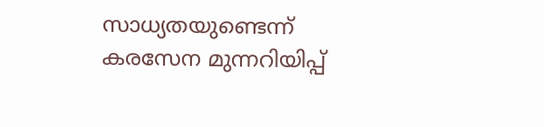സാധ്യതയുണ്ടെന്ന് കരസേന മുന്നറിയിപ്പ്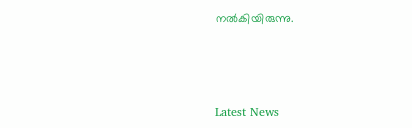നല്‍കിയിരുന്നു.



Latest News